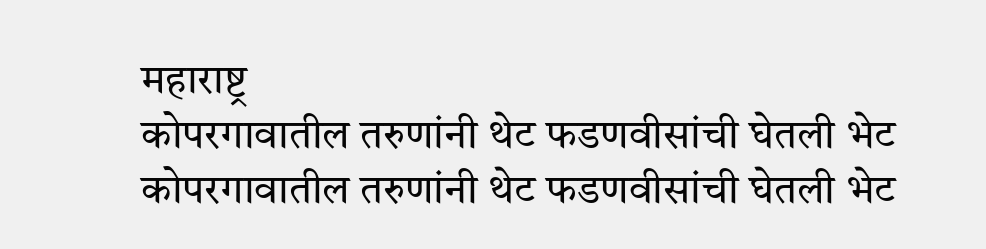महाराष्ट्र
कोपरगावातील तरुणांनी थेट फडणवीसांची घेतली भेट
कोपरगावातील तरुणांनी थेट फडणवीसांची घेतली भेट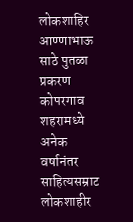लोकशाहिर आण्णाभाऊ साठे पुतळा प्रकरण
कोपरगाव शहरामध्ये अनेक वर्षानंतर साहित्यसम्राट लोकशाहीर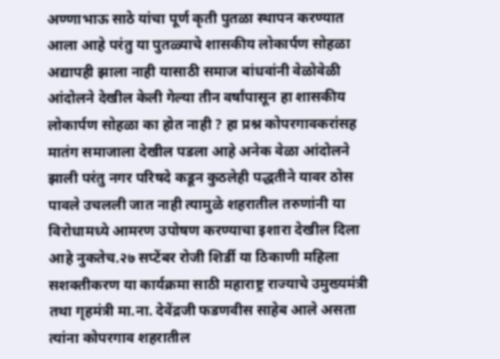अण्णाभाऊ साठे यांचा पूर्ण कृती पुतळा स्थापन करण्यात आला आहे परंतु या पुतळ्याचे शासकीय लोकार्पण सोहळा अद्यापही झाला नाही यासाठी समाज बांधवांनी वेळोवेळी आंदोलने देखील केली गेल्या तीन वर्षांपासून हा शासकीय लोकार्पण सोहळा का होत नाही ? हा प्रश्न कोपरगावकरांसह मातंग समाजाला देखील पडला आहे अनेक वेळा आंदोलने झाली परंतु नगर परिषदे कडून कुठलेही पद्धतीने यावर ठोस पावले उचलली जात नाही त्यामुळे शहरातील तरुणांनी या विरोधामध्ये आमरण उपोषण करण्याचा इशारा देखील दिला आहे नुकतेच.२७ सप्टेंबर रोजी शिर्डी या ठिकाणी महिला सशक्तीकरण या कार्यक्रमा साठी महाराष्ट्र राज्याचे उमुख्यमंत्री तथा गृहमंत्री मा.ना. देवेंद्रजी फडणवीस साहेब आले असता त्यांना कोपरगाव शहरातील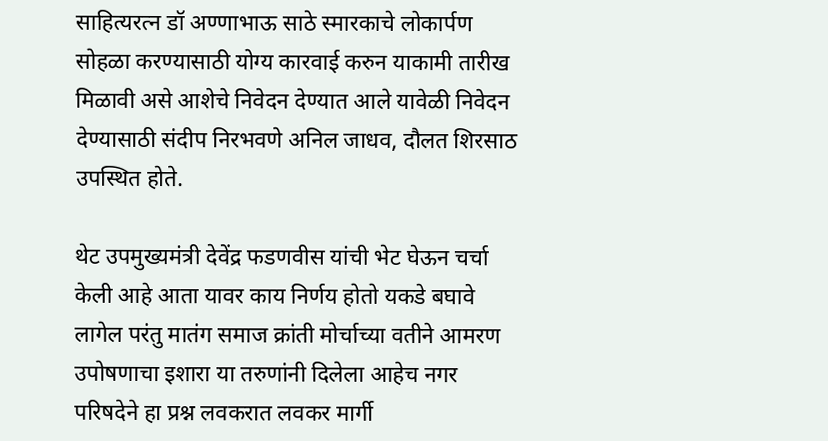साहित्यरत्न डॉ अण्णाभाऊ साठे स्मारकाचे लोकार्पण सोहळा करण्यासाठी योग्य कारवाई करुन याकामी तारीख मिळावी असे आशेचे निवेदन देण्यात आले यावेळी निवेदन देण्यासाठी संदीप निरभवणे अनिल जाधव, दौलत शिरसाठ उपस्थित होते.

थेट उपमुख्यमंत्री देवेंद्र फडणवीस यांची भेट घेऊन चर्चा केली आहे आता यावर काय निर्णय होतो यकडे बघावे लागेल परंतु मातंग समाज क्रांती मोर्चाच्या वतीने आमरण उपोषणाचा इशारा या तरुणांनी दिलेला आहेच नगर परिषदेने हा प्रश्न लवकरात लवकर मार्गी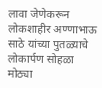लावा जेणेकरून लोकशाहीर अण्णाभाऊ साठे यांच्या पुतळ्याचे लोकार्पण सोहळा मोठ्या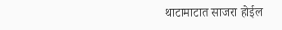थाटामाटात साजरा होईल